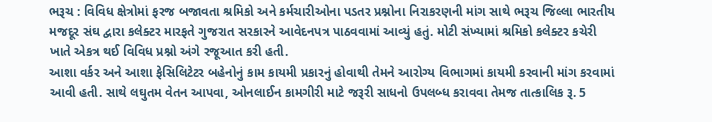ભરૂચ : વિવિધ ક્ષેત્રોમાં ફરજ બજાવતા શ્રમિકો અને કર્મચારીઓના પડતર પ્રશ્નોના નિરાકરણની માંગ સાથે ભરૂચ જિલ્લા ભારતીય મજદૂર સંઘ દ્વારા કલેક્ટર મારફતે ગુજરાત સરકારને આવેદનપત્ર પાઠવવામાં આવ્યું હતું. મોટી સંખ્યામાં શ્રમિકો કલેક્ટર કચેરી ખાતે એકત્ર થઈ વિવિધ પ્રશ્નો અંગે રજૂઆત કરી હતી.
આશા વર્કર અને આશા ફેસિલિટેટર બહેનોનું કામ કાયમી પ્રકારનું હોવાથી તેમને આરોગ્ય વિભાગમાં કાયમી કરવાની માંગ કરવામાં આવી હતી. સાથે લઘુતમ વેતન આપવા, ઓનલાઈન કામગીરી માટે જરૂરી સાધનો ઉપલબ્ધ કરાવવા તેમજ તાત્કાલિક રૂ. 5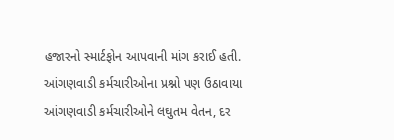હજારનો સ્માર્ટફોન આપવાની માંગ કરાઈ હતી.
આંગણવાડી કર્મચારીઓના પ્રશ્નો પણ ઉઠાવાયા
આંગણવાડી કર્મચારીઓને લઘુતમ વેતન, દર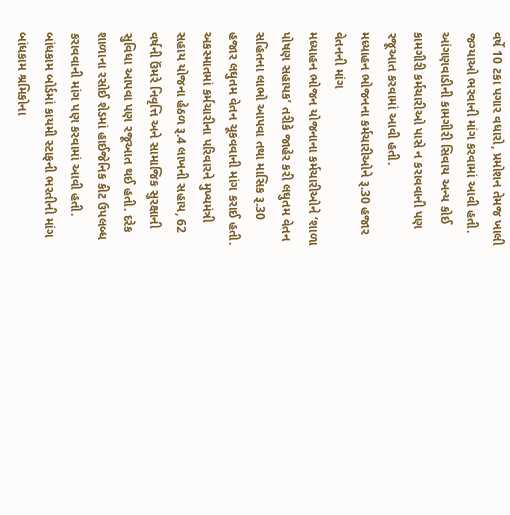વર્ષે 10 ટકા પગાર વધારો, પ્રમોશન તેમજ ખાલી જગ્યાઓ ભરવાની માંગ કરવામાં આવી હતી. આંગણવાડીની કામગીરી સિવાય અન્ય કોઈ કામગીરી કર્મચારીઓ પાસે ન કરાવવાની પણ રજૂઆત કરવામાં આવી હતી.
મધ્યાહન ભોજનના કર્મચારીઓને રૂ.30 હજાર વેતનની માંગ
મધ્યાહન ભોજન યોજનાના કર્મચારીઓને ‘શાળા પોષણ સહાયક’ તરીકે જાહેર કરી લઘુતમ વેતન સહિતના લાભો આપવા તથા માસિક રૂ.30 હજાર લઘુતમ વેતન ચૂકવવાની માંગ કરાઈ હતી. અકસ્માતમાં કર્મચારીના પરિવારને મુખ્યમંત્રી સહાય યોજના હેઠળ રૂ.4 લાખની સહાય, 62 વર્ષની ઉંમરે નિવૃત્તિ અને સામાજિક સુરક્ષાની સુવિધા આપવા પણ રજૂઆત થઈ હતી. દરેક શાળાના રસોઈ શેડમાં હાઈજેનિક કીટ ઉપલબ્ધ કરાવવાની માંગ પણ કરવામાં આવી હતી.
બાંધકામ બોર્ડમાં કાયમી સ્ટાફની ભરતીની માંગ
બાંધકામ શ્રમિકોના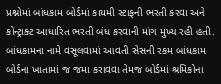પ્રશ્નોમાં બાંધકામ બોર્ડમાં કાયમી સ્ટાફની ભરતી કરવા અને કોન્ટ્રાક્ટ આધારિત ભરતી બંધ કરવાની માંગ મુખ્ય રહી હતી. બાંધકામના નામે વસૂલવામાં આવતી સેસની રકમ બાંધકામ બોર્ડના ખાતામાં જ જમા કરાવવા તેમજ બોર્ડમાં શ્રમિકોના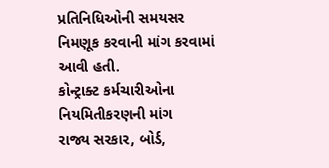પ્રતિનિધિઓની સમયસર નિમણૂક કરવાની માંગ કરવામાં આવી હતી.
કોન્ટ્રાક્ટ કર્મચારીઓના નિયમિતીકરણની માંગ
રાજ્ય સરકાર, બોર્ડ,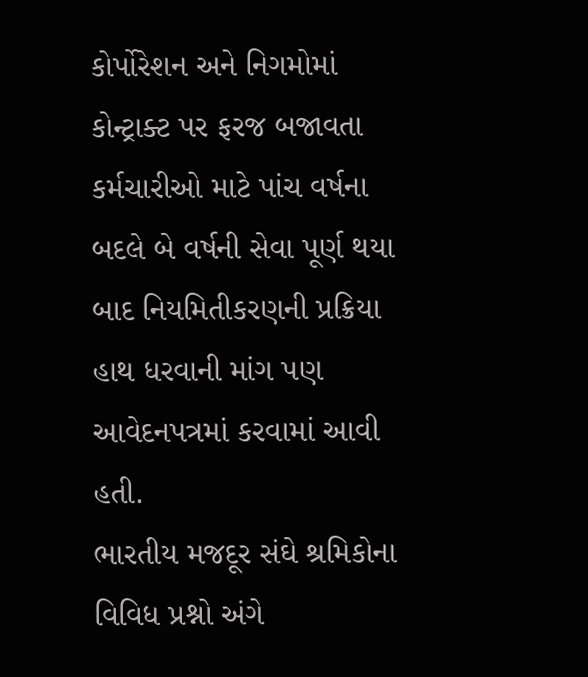કોર્પોરેશન અને નિગમોમાં કોન્ટ્રાક્ટ પર ફરજ બજાવતા કર્મચારીઓ માટે પાંચ વર્ષના બદલે બે વર્ષની સેવા પૂર્ણ થયા બાદ નિયમિતીકરણની પ્રક્રિયા હાથ ધરવાની માંગ પણ આવેદનપત્રમાં કરવામાં આવી હતી.
ભારતીય મજદૂર સંઘે શ્રમિકોના વિવિધ પ્રશ્નો અંગે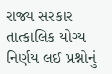રાજ્ય સરકાર તાત્કાલિક યોગ્ય નિર્ણય લઈ પ્રશ્નોનું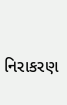નિરાકરણ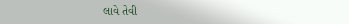લાવે તેવી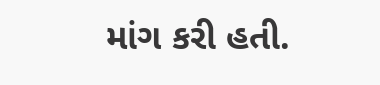માંગ કરી હતી.